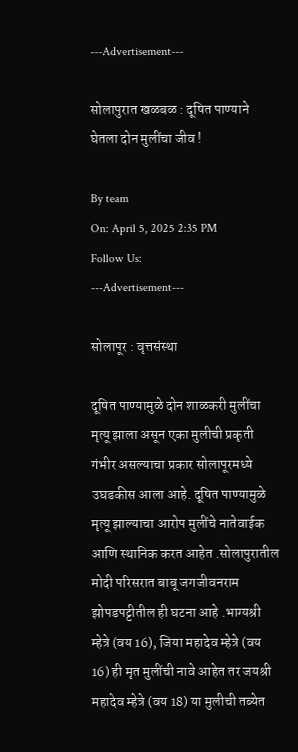---Advertisement---

सोलापुरात खळबळ : दूषित पाण्याने घेतला दोन मुलींचा जीव !

By team
On: April 5, 2025 2:35 PM
Follow Us:
---Advertisement---

सोलापूर : वृत्तसंस्था

दूषित पाण्यामुळे दोन शाळकरी मुलींचा मृत्यू झाला असून एका मुलीची प्रकृती गंभीर असल्याचा प्रकार सोलापूरमध्ये उघडकीस आला आहे. दूषित पाण्यामुळे मृत्यू झाल्याचा आरोप मुलींचे नातेवाईक आणि स्थानिक करत आहेत .सोलापुरातील मोदी परिसरात बाबू जगजीवनराम झोपडपट्टीतील ही घटना आहे .भाग्यश्री म्हेत्रे (वय 16), जिया महादेव म्हेत्रे (वय 16) ही मृत मुलींची नावे आहेत तर जयश्री महादेव म्हेत्रे (वय 18) या मुलीची तब्येत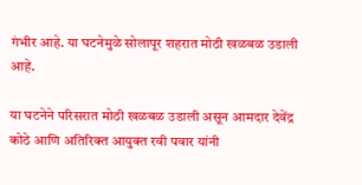गंभीर आहे. या घटनेमुळे सोलापूर शहरात मोठी खळबळ उडाली आहे.

या घटनेने परिसरात मोठी खळबळ उडाली असून आमदार देवेंद्र कोठे आणि अतिरिक्त आयुक्त रवी पवार यांनी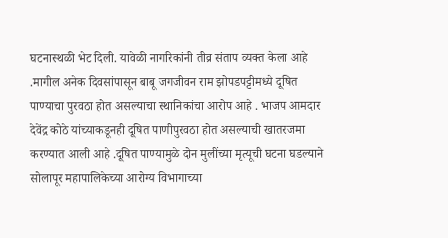घटनास्थळी भेट दिली. यावेळी नागरिकांनी तीव्र संताप व्यक्त केला आहे .मागील अनेक दिवसांपासून बाबू जगजीवन राम झोपडपट्टीमध्ये दूषित पाण्याचा पुरवठा होत असल्याचा स्थानिकांचा आरोप आहे . भाजप आमदार देवेंद्र कोठे यांच्याकडूनही दूषित पाणीपुरवठा होत असल्याची खातरजमा करण्यात आली आहे .दूषित पाण्यामुळे दोन मुलींच्या मृत्यूची घटना घडल्याने सोलापूर महापालिकेच्या आरोग्य विभागाच्या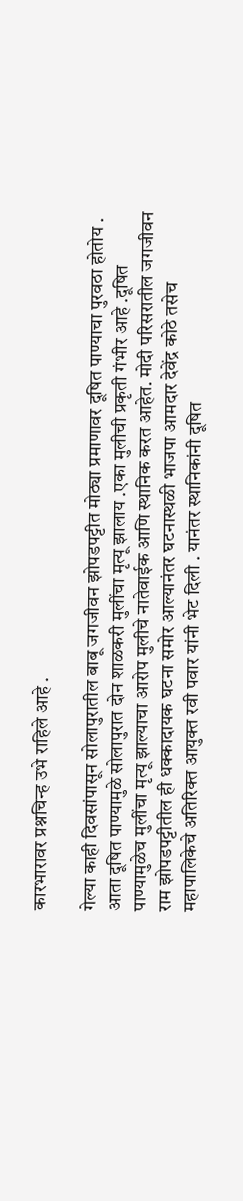कारभारावर प्रश्नचिन्ह उभे राहिले आहे .

गेल्या काही दिवसांपासून सोलापुरातील बाबू जगजीवन झोपडपट्टीत मोठ्या प्रमाणावर दूषित पाण्याचा पुरवठा होतोय . आता दूषित पाण्यामुळे सोलापुरात दोन शाळकरी मुलींचा मृत्यू झालाय .एका मुलीची प्रकृती गंभीर आहे .दूषित पाण्यामुळेच मुलींचा मृत्यू झाल्याचा आरोप मुलीचे नातेवाईक आणि स्थानिक करत आहेत. मोदी परिसरातील जगजीवन राम झोपडपट्टीतील ही धक्कादायक घटना समोर आल्यानंतर घटनास्थळी भाजपा आमदार देवेंद्र कोठे तसेच महापालिकेचे अतिरिक्त आयुक्त रवी पवार यांनी भेट दिली . यानंतर स्थानिकांनी दूषित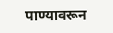पाण्यावरून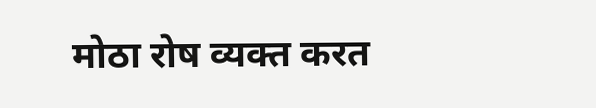मोठा रोष व्यक्त करत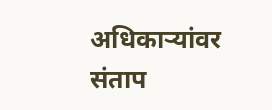अधिकाऱ्यांवर संताप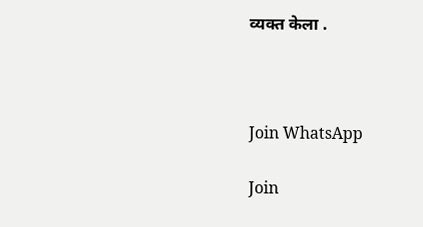व्यक्त केला .



Join WhatsApp

Join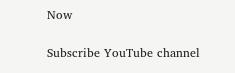Now

Subscribe YouTube channel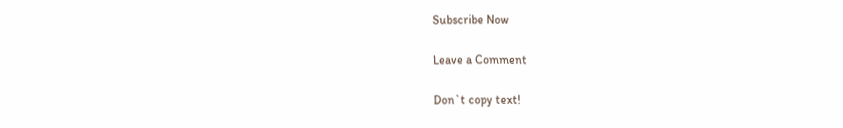Subscribe Now

Leave a Comment

Don`t copy text!